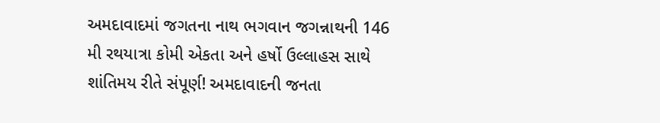અમદાવાદમાં જગતના નાથ ભગવાન જગન્નાથની 146 મી રથયાત્રા કોમી એકતા અને હર્ષો ઉલ્લાહસ સાથે શાંતિમય રીતે સંપૂર્ણ! અમદાવાદની જનતા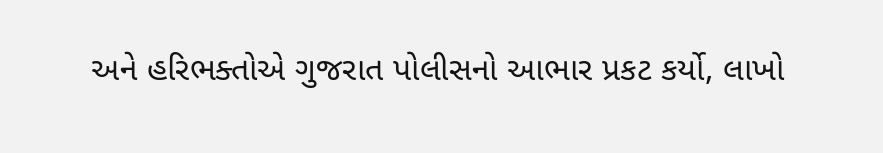અને હરિભક્તોએ ગુજરાત પોલીસનો આભાર પ્રકટ કર્યો, લાખો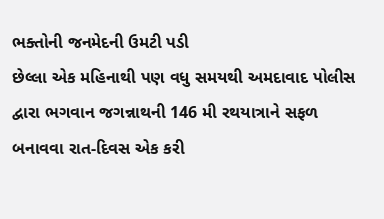ભક્તોની જનમેદની ઉમટી પડી
છેલ્લા એક મહિનાથી પણ વધુ સમયથી અમદાવાદ પોલીસ દ્વારા ભગવાન જગન્નાથની 146 મી રથયાત્રાને સફળ બનાવવા રાત-દિવસ એક કરી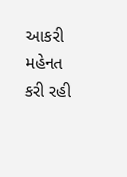આકરી મહેનત કરી રહી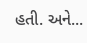હતી. અને...